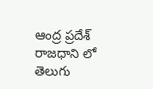ఆంద్ర ప్రదేశ్ రాజధాని లో తెలుగు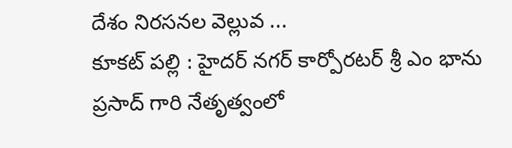దేశం నిరసనల వెల్లువ ...
కూకట్ పల్లి : హైదర్ నగర్ కార్పోరటర్ శ్రీ ఎం భాను ప్రసాద్ గారి నేతృత్వంలో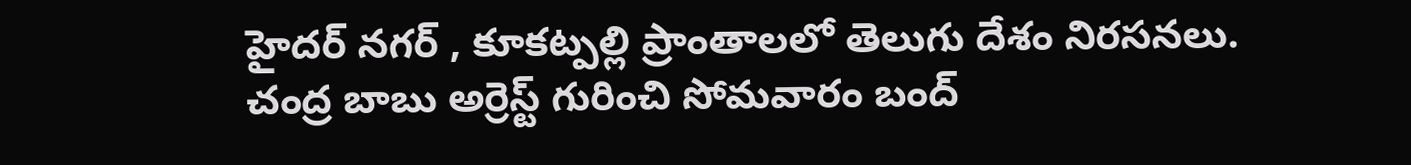హైదర్ నగర్ , కూకట్పల్లి ప్రాంతాలలో తెలుగు దేశం నిరసనలు. చంద్ర బాబు అర్రెస్ట్ గురించి సోమవారం బంద్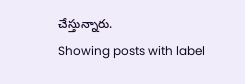చేస్తున్నారు.
Showing posts with label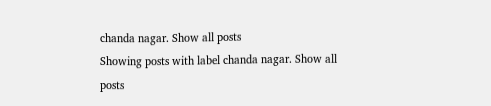chanda nagar. Show all posts
Showing posts with label chanda nagar. Show all posts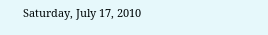Saturday, July 17, 2010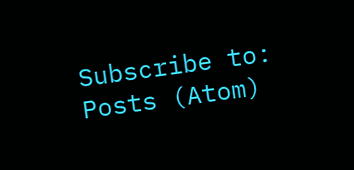Subscribe to:
Posts (Atom)